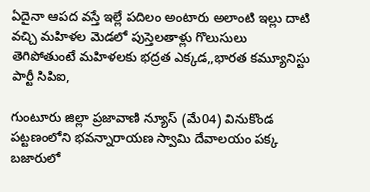ఏదైనా ఆపద వస్తే ఇల్లే పదిలం అంటారు అలాంటి ఇల్లు దాటి వచ్చి మహిళల మెడలో పుస్తెలతాళ్లు గొలుసులు తెగిపోతుంటే మహిళలకు భద్రత ఎక్కడ,,భారత కమ్యూనిస్టు పార్టీ సిపిఐ,

గుంటూరు జిల్లా ప్రజావాణి న్యూస్ (మే04) వినుకొండ పట్టణంలోని భవన్నారాయణ స్వామి దేవాలయం పక్క బజారులో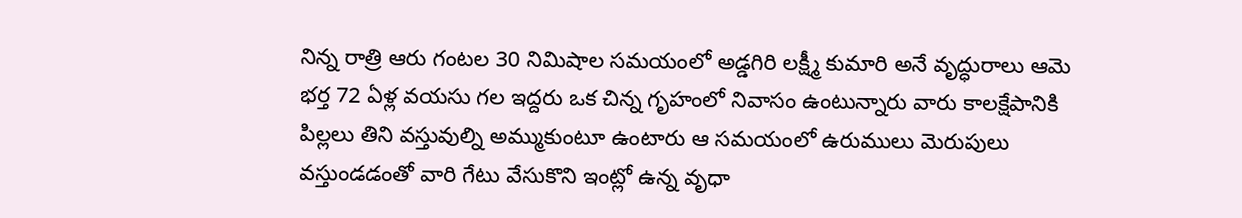నిన్న రాత్రి ఆరు గంటల 30 నిమిషాల సమయంలో అడ్డగిరి లక్ష్మీ కుమారి అనే వృద్ధురాలు ఆమె భర్త 72 ఏళ్ల వయసు గల ఇద్దరు ఒక చిన్న గృహంలో నివాసం ఉంటున్నారు వారు కాలక్షేపానికి పిల్లలు తిని వస్తువుల్ని అమ్ముకుంటూ ఉంటారు ఆ సమయంలో ఉరుములు మెరుపులు వస్తుండడంతో వారి గేటు వేసుకొని ఇంట్లో ఉన్న వృధా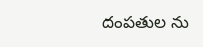దంపతుల ను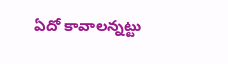ఏదో కావాలన్నట్టు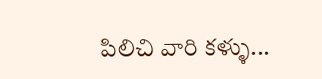పిలిచి వారి కళ్ళు...